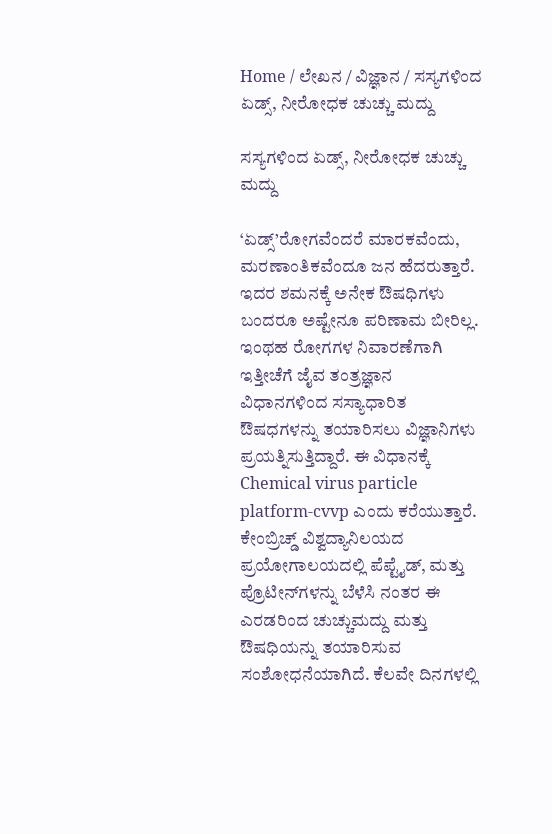Home / ಲೇಖನ / ವಿಜ್ಞಾನ / ಸಸ್ಯಗಳಿಂದ ಏಡ್ಸ್, ನೀರೋಧಕ ಚುಚ್ಚು ಮದ್ದು

ಸಸ್ಯಗಳಿಂದ ಏಡ್ಸ್, ನೀರೋಧಕ ಚುಚ್ಚು ಮದ್ದು

‘ಏಡ್ಸ್’ರೋಗವೆಂದರೆ ಮಾರಕವೆಂದು, ಮರಣಾಂತಿಕವೆಂದೂ ಜನ ಹೆದರುತ್ತಾರೆ. ಇದರ ಶಮನಕ್ಕೆ ಅನೇಕ ಔಷಧಿಗಳು ಬಂದರೂ ಅಷ್ಟೇನೂ ಪರಿಣಾಮ ಬೀರಿಲ್ಲ. ಇಂಥಹ ರೋಗಗಳ ನಿವಾರಣೆಗಾಗಿ ಇತ್ತೀಚೆಗೆ ಜೈವ ತಂತ್ರಜ್ಞಾನ ವಿಧಾನಗಳಿಂದ ಸಸ್ಯಾಧಾರಿತ ಔಷಧಗಳನ್ನು ತಯಾರಿಸಲು ವಿಜ್ಞಾನಿಗಳು ಪ್ರಯತ್ನಿಸುತ್ತಿದ್ದಾರೆ. ಈ ವಿಧಾನಕ್ಕೆ Chemical virus particle platform-cvvp ಎಂದು ಕರೆಯುತ್ತಾರೆ. ಕೇಂಬ್ರಿಚ್ಡ್ ವಿಶ್ವದ್ಯಾನಿಲಯದ ಪ್ರಯೋಗಾಲಯದಲ್ಲಿ ಪೆಪ್ಟೈಡ್, ಮತ್ತು ಪ್ರೊಟೀನ್‌ಗಳನ್ನು ಬೆಳೆಸಿ ನಂತರ ಈ ಎರಡರಿಂದ ಚುಚ್ಚುಮದ್ದು ಮತ್ತು ಔಷಧಿಯನ್ನು ತಯಾರಿಸುವ ಸಂಶೋಧನೆಯಾಗಿದೆ. ಕೆಲವೇ ದಿನಗಳಲ್ಲಿ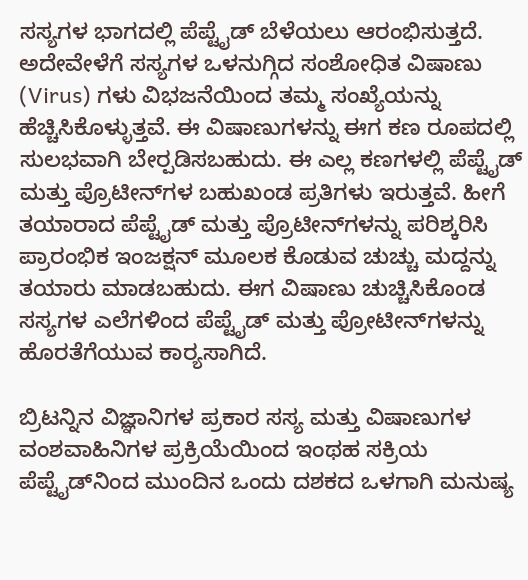ಸಸ್ಯಗಳ ಭಾಗದಲ್ಲಿ ಪೆಪ್ಟೈಡ್ ಬೆಳೆಯಲು ಆರಂಭಿಸುತ್ತದೆ. ಅದೇವೇಳೆಗೆ ಸಸ್ಯಗಳ ಒಳನುಗ್ಗಿದ ಸಂಶೋಧಿತ ವಿಷಾಣು (Virus) ಗಳು ವಿಭಜನೆಯಿಂದ ತಮ್ಮ ಸಂಖ್ಯೆಯನ್ನು ಹೆಚ್ಚಿಸಿಕೊಳ್ಳುತ್ತವೆ. ಈ ವಿಷಾಣುಗಳನ್ನು ಈಗ ಕಣ ರೂಪದಲ್ಲಿ ಸುಲಭವಾಗಿ ಬೇರ್‍ಪಡಿಸಬಹುದು. ಈ ಎಲ್ಲ ಕಣಗಳಲ್ಲಿ ಪೆಪ್ಟೈಡ್ ಮತ್ತು ಪ್ರೊಟೀನ್‌ಗಳ ಬಹುಖಂಡ ಪ್ರತಿಗಳು ಇರುತ್ತವೆ. ಹೀಗೆ ತಯಾರಾದ ಪೆಪ್ಟೈಡ್‌ ಮತ್ತು ಪ್ರೊಟೀನ್‌ಗಳನ್ನು ಪರಿಶ್ಕರಿಸಿ ಪ್ರಾರಂಭಿಕ ಇಂಜಕ್ಷನ್ ಮೂಲಕ ಕೊಡುವ ಚುಚ್ಚು ಮದ್ದನ್ನು ತಯಾರು ಮಾಡಬಹುದು. ಈಗ ವಿಷಾಣು ಚುಚ್ಚಿಸಿಕೊಂಡ ಸಸ್ಯಗಳ ಎಲೆಗಳಿಂದ ಪೆಪ್ಟೈಡ್‌ ಮತ್ತು ಪ್ರೋಟೀನ್‌ಗಳನ್ನು ಹೊರತೆಗೆಯುವ ಕಾರ್‍ಯಸಾಗಿದೆ.

ಬ್ರಿಟನ್ನಿನ ವಿಜ್ಞಾನಿಗಳ ಪ್ರಕಾರ ಸಸ್ಯ ಮತ್ತು ವಿಷಾಣುಗಳ ವಂಶವಾಹಿನಿಗಳ ಪ್ರಕ್ರಿಯೆಯಿಂದ ಇಂಥಹ ಸಕ್ರಿಯ ಪೆಪ್ಟೈಡ್‌ನಿಂದ ಮುಂದಿನ ಒಂದು ದಶಕದ ಒಳಗಾಗಿ ಮನುಷ್ಯ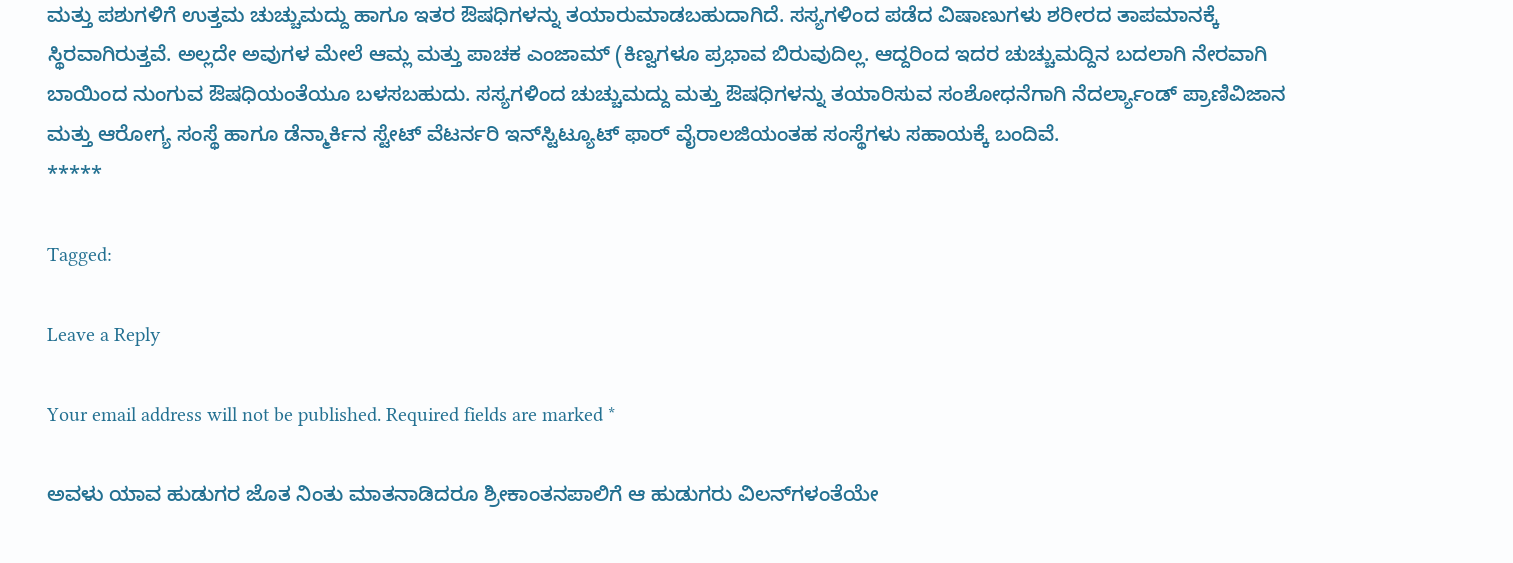ಮತ್ತು ಪಶುಗಳಿಗೆ ಉತ್ತಮ ಚುಚ್ಚುಮದ್ದು ಹಾಗೂ ಇತರ ಔಷಧಿಗಳನ್ನು ತಯಾರುಮಾಡಬಹುದಾಗಿದೆ. ಸಸ್ಯಗಳಿಂದ ಪಡೆದ ವಿಷಾಣುಗಳು ಶರೀರದ ತಾಪಮಾನಕ್ಕೆ ಸ್ಥಿರವಾಗಿರುತ್ತವೆ. ಅಲ್ಲದೇ ಅವುಗಳ ಮೇಲೆ ಆಮ್ಲ ಮತ್ತು ಪಾಚಕ ಎಂಜಾಮ್‌ (ಕಿಣ್ವಗಳೂ ಪ್ರಭಾವ ಬಿರುವುದಿಲ್ಲ. ಆದ್ದರಿಂದ ಇದರ ಚುಚ್ಚುಮದ್ದಿನ ಬದಲಾಗಿ ನೇರವಾಗಿ ಬಾಯಿಂದ ನುಂಗುವ ಔಷಧಿಯಂತೆಯೂ ಬಳಸಬಹುದು. ಸಸ್ಯಗಳಿಂದ ಚುಚ್ಚುಮದ್ದು ಮತ್ತು ಔಷಧಿಗಳನ್ನು ತಯಾರಿಸುವ ಸಂಶೋಧನೆಗಾಗಿ ನೆದರ್ಲ್ಯಾಂಡ್ ಪ್ರಾಣಿವಿಜಾನ ಮತ್ತು ಆರೋಗ್ಯ ಸಂಸ್ಥೆ ಹಾಗೂ ಡೆನ್ಮಾರ್ಕಿನ ಸ್ಟೇಟ್ ವೆಟರ್ನರಿ ಇನ್‌ಸ್ಟಿಟ್ಯೂಟ್ ಫಾರ್ ವೈರಾ‌ಲಜಿಯಂತಹ ಸಂಸ್ಥೆಗಳು ಸಹಾಯಕ್ಕೆ ಬಂದಿವೆ.
*****

Tagged:

Leave a Reply

Your email address will not be published. Required fields are marked *

ಅವಳು ಯಾವ ಹುಡುಗರ ಜೊತ ನಿಂತು ಮಾತನಾಡಿದರೂ ಶ್ರೀಕಾಂತನಪಾಲಿಗೆ ಆ ಹುಡುಗರು ವಿಲನ್‌ಗಳಂತೆಯೇ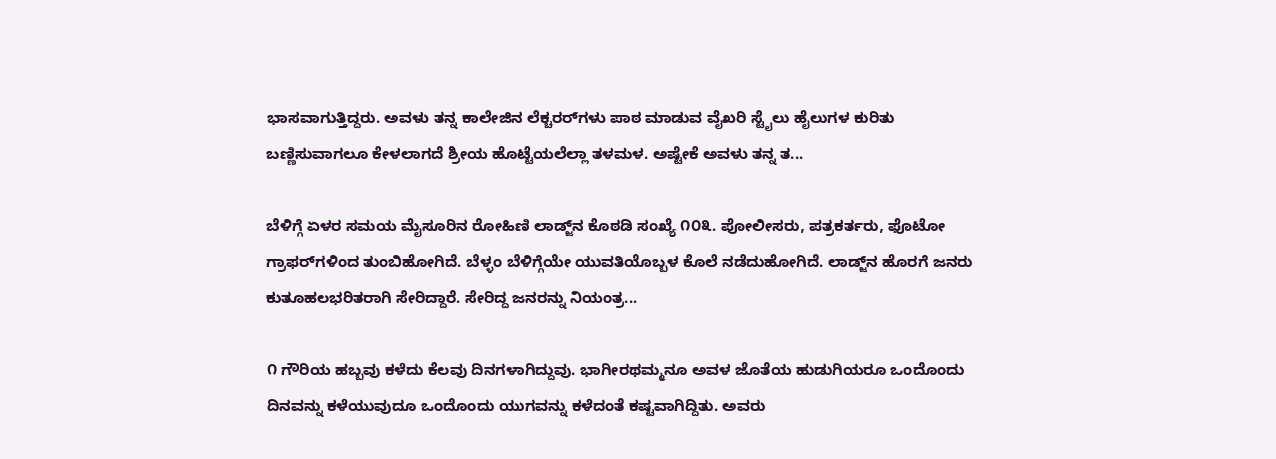ಭಾಸವಾಗುತ್ತಿದ್ದರು. ಅವಳು ತನ್ನ ಕಾಲೇಜಿನ ಲೆಕ್ಚರರ್‌ಗಳು ಪಾಠ ಮಾಡುವ ವೈಖರಿ ಸ್ಟೈಲು ಹೈಲುಗಳ ಕುರಿತು ಬಣ್ಣಿಸುವಾಗಲೂ ಕೇಳಲಾಗದೆ ಶ್ರೀಯ ಹೊಟ್ಟೆಯಲೆಲ್ಲಾ ತಳಮಳ. ಅಷ್ಟೇಕೆ ಅವಳು ತನ್ನ ತ...

ಬೆಳಿಗ್ಗೆ ಏಳರ ಸಮಯ ಮೈಸೂರಿನ ರೋಹಿಣಿ ಲಾಡ್ಜ್‌ನ ಕೊಠಡಿ ಸಂಖ್ಯೆ ೧೦೩. ಪೋಲೀಸರು, ಪತ್ರಕರ್ತರು, ಫೊಟೋ ಗ್ರಾಫರ್‌ಗಳಿಂದ ತುಂಬಿಹೋಗಿದೆ. ಬೆಳ್ಳಂ ಬೆಳಿಗ್ಗೆಯೇ ಯುವತಿಯೊಬ್ಬಳ ಕೊಲೆ ನಡೆದುಹೋಗಿದೆ. ಲಾಡ್ಜ್‌ನ ಹೊರಗೆ ಜನರು ಕುತೂಹಲಭರಿತರಾಗಿ ಸೇರಿದ್ದಾರೆ. ಸೇರಿದ್ದ ಜನರನ್ನು ನಿಯಂತ್ರ...

೧ ಗೌರಿಯ ಹಬ್ಬವು ಕಳೆದು ಕೆಲವು ದಿನಗಳಾಗಿದ್ದುವು. ಭಾಗೀರಥಮ್ಮನೂ ಅವಳ ಜೊತೆಯ ಹುಡುಗಿಯರೂ ಒಂದೊಂದು ದಿನವನ್ನು ಕಳೆಯುವುದೂ ಒಂದೊಂದು ಯುಗವನ್ನು ಕಳೆದಂತೆ ಕಷ್ಟವಾಗಿದ್ದಿತು. ಅವರು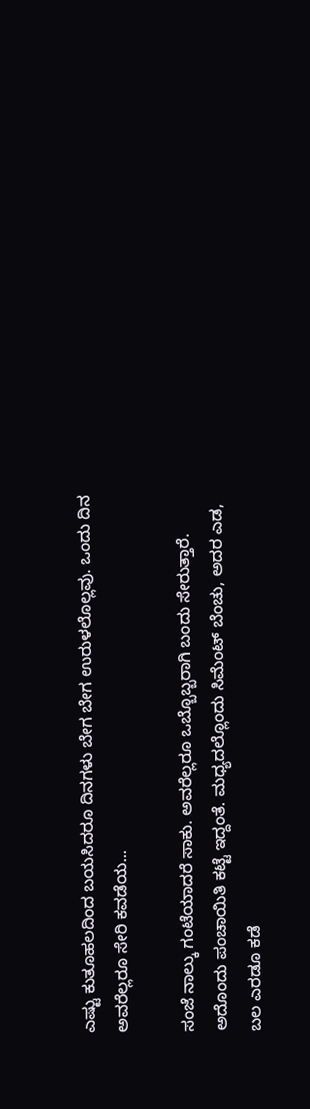ಎಷ್ಟು ಕುತೂಹಲದಿಂದ ಬಯಸಿದರೂ ದಿನಗಳು ಬೇಗ ಬೇಗ ಉರುಳಲೊಲ್ಲವು. ಒಂದು ದಿನ ಅವರೆಲ್ಲರೂ ಸೇರಿ ಕವಡೆಯ...

ಸಂಜೆ ನಾಲ್ಕು ಗಂಟೆಯಾದರೆ ಸಾಕು. ಅವರೆಲ್ಲರೂ ಒಬ್ಬೊಬ್ಬರಾಗಿ ಬಂದು ಸೇರುತ್ತಾರೆ. ಅದೊಂದು ಪಂಚಾಯಿತಿ ಕಟ್ಟೆ ಇದ್ದಂತೆ. ಮಧ್ಯದಲ್ಲೊಂದು ಸಿಮೆಂಟ್ ಬೆಂಚು, ಅದರ ಎಡ, ಬಲ ಎರಡೂ ಕಡೆ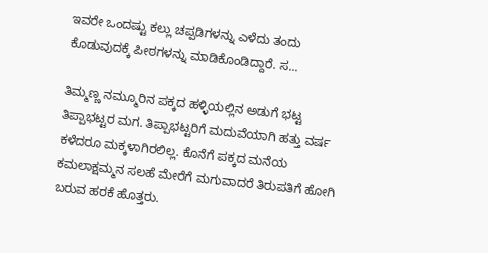ಇವರೇ ಒಂದಷ್ಟು ಕಲ್ಲು ಚಪ್ಪಡಿಗಳನ್ನು ಎಳೆದು ತಂದು ಕೊಡುವುದಕ್ಕೆ ಪೀಠಗಳನ್ನು ಮಾಡಿಕೊಂಡಿದ್ದಾರೆ. ಸ...

ತಿಮ್ಮಣ್ಣ ನಮ್ಮೂರಿನ ಪಕ್ಕದ ಹಳ್ಳಿಯಲ್ಲಿನ ಅಡುಗೆ ಭಟ್ಟ ತಿಪ್ಪಾಭಟ್ಟರ ಮಗ. ತಿಪ್ಪಾಭಟ್ಟರಿಗೆ ಮದುವೆಯಾಗಿ ಹತ್ತು ವರ್ಷ ಕಳೆದರೂ ಮಕ್ಕಳಾಗಿರಲಿಲ್ಲ. ಕೊನೆಗೆ ಪಕ್ಕದ ಮನೆಯ ಕಮಲಾಕ್ಷಮ್ಮನ ಸಲಹೆ ಮೇರೆಗೆ ಮಗುವಾದರೆ ತಿರುಪತಿಗೆ ಹೋಗಿ ಬರುವ ಹರಕೆ ಹೊತ್ತರು.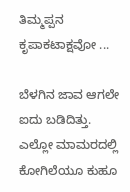ತಿಮ್ಮಪ್ಪನ ಕೃಪಾಕಟಾಕ್ಷವೋ ...

ಬೆಳಗಿನ ಜಾವ ಆಗಲೇ ಐದು ಬಡಿದಿತ್ತು. ಎಲ್ಲೋ ಮಾಮರದಲ್ಲಿ ಕೋಗಿಲೆಯೂ ಕುಹೂ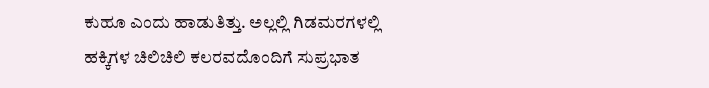ಕುಹೂ ಎಂದು ಹಾಡುತಿತ್ತು. ಅಲ್ಲಲ್ಲಿ ಗಿಡಮರಗಳಲ್ಲಿ ಹಕ್ಕಿಗಳ ಚಿಲಿಚಿಲಿ ಕಲರವದೊಂದಿಗೆ ಸುಪ್ರಭಾತ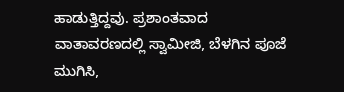ಹಾಡುತ್ತಿದ್ದವು. ಪ್ರಶಾಂತವಾದ ವಾತಾವರಣದಲ್ಲಿ ಸ್ವಾಮೀಜಿ, ಬೆಳಗಿನ ಪೂಜೆ ಮುಗಿಸಿ,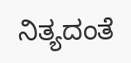ನಿತ್ಯದಂತೆ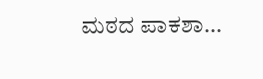ಮಠದ ಪಾಕಶಾ...